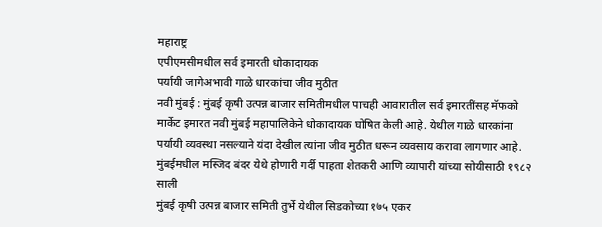महाराष्ट्र
एपीएमसीमधील सर्व इमारती धोकादायक
पर्यायी जागेअभावी गाळे धारकांचा जीव मुठीत
नवी मुंबई : मुंबई कृषी उत्पन्न बाजार समितीमधील पाचही आवारातील सर्व इमारतींसह मॅफको मार्केट इमारत नवी मुंबई महापालिकेने धोकादायक घोषित केली आहे. येथील गाळे धारकांना पर्यायी व्यवस्था नसल्याने यंदा देखील त्यांना जीव मुठीत धरून व्यवसाय करावा लागणार आहे.
मुंबईमधील मस्जिद बंदर येथे होणारी गर्दी पाहता शेतकरी आणि व्यापारी यांच्या सोयीसाठी १९८२ साली
मुंबई कृषी उत्पन्न बाजार समिती तुर्भे येथील सिडकोच्या १७५ एकर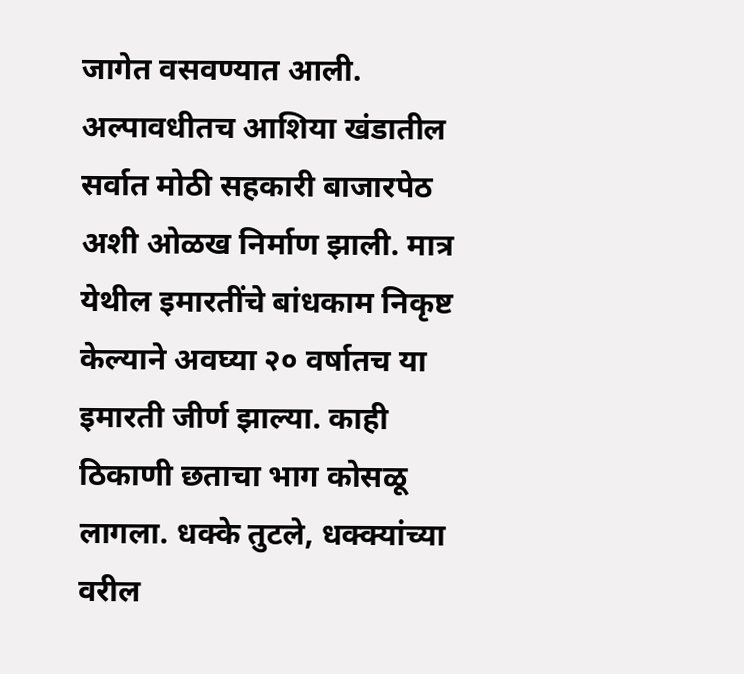जागेत वसवण्यात आली. अल्पावधीतच आशिया खंडातील सर्वात मोठी सहकारी बाजारपेठ अशी ओळख निर्माण झाली. मात्र येथील इमारतींचे बांधकाम निकृष्ट केल्याने अवघ्या २० वर्षातच या इमारती जीर्ण झाल्या. काही ठिकाणी छताचा भाग कोसळू लागला. धक्के तुटले, धक्क्यांच्या वरील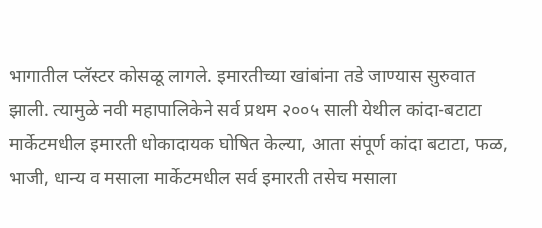भागातील प्लॅस्टर कोसळू लागले. इमारतीच्या खांबांना तडे जाण्यास सुरुवात झाली. त्यामुळे नवी महापालिकेने सर्व प्रथम २००५ साली येथील कांदा-बटाटा मार्केटमधील इमारती धोकादायक घोषित केल्या, आता संपूर्ण कांदा बटाटा, फळ, भाजी, धान्य व मसाला मार्केटमधील सर्व इमारती तसेच मसाला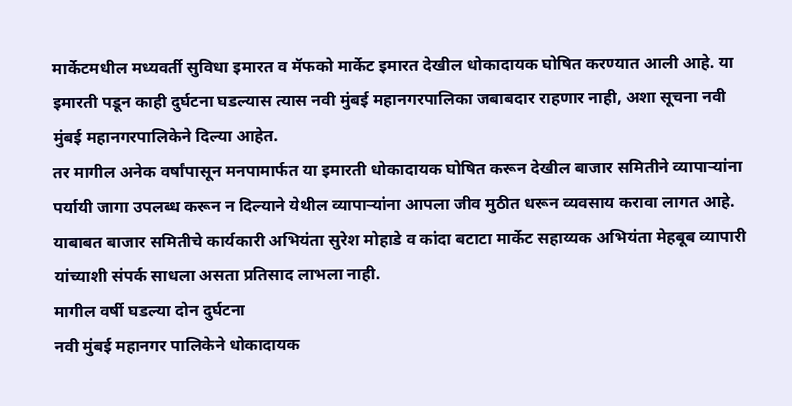मार्केटमधील मध्यवर्ती सुविधा इमारत व मॅफको मार्केट इमारत देखील धोकादायक घोषित करण्यात आली आहे. या इमारती पडून काही दुर्घटना घडल्यास त्यास नवी मुंबई महानगरपालिका जबाबदार राहणार नाही, अशा सूचना नवी मुंबई महानगरपालिकेने दिल्या आहेत.
तर मागील अनेक वर्षांपासून मनपामार्फत या इमारती धोकादायक घोषित करून देखील बाजार समितीने व्यापाऱ्यांना पर्यायी जागा उपलब्ध करून न दिल्याने येथील व्यापाऱ्यांना आपला जीव मुठीत धरून व्यवसाय करावा लागत आहे.
याबाबत बाजार समितीचे कार्यकारी अभियंता सुरेश मोहाडे व कांदा बटाटा मार्केट सहाय्यक अभियंता मेहबूब व्यापारी यांच्याशी संपर्क साधला असता प्रतिसाद लाभला नाही.
मागील वर्षी घडल्या दोन दुर्घटना
नवी मुंबई महानगर पालिकेने धोकादायक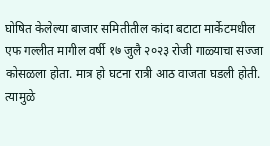घोषित केलेल्या बाजार समितीतील कांदा बटाटा मार्केटमधील एफ गल्लीत मागील वर्षी १७ जुलै २०२३ रोजी गाळ्याचा सज्जा कोसळला होता. मात्र हो घटना रात्री आठ वाजता घडली होती. त्यामुळे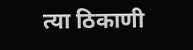त्या ठिकाणी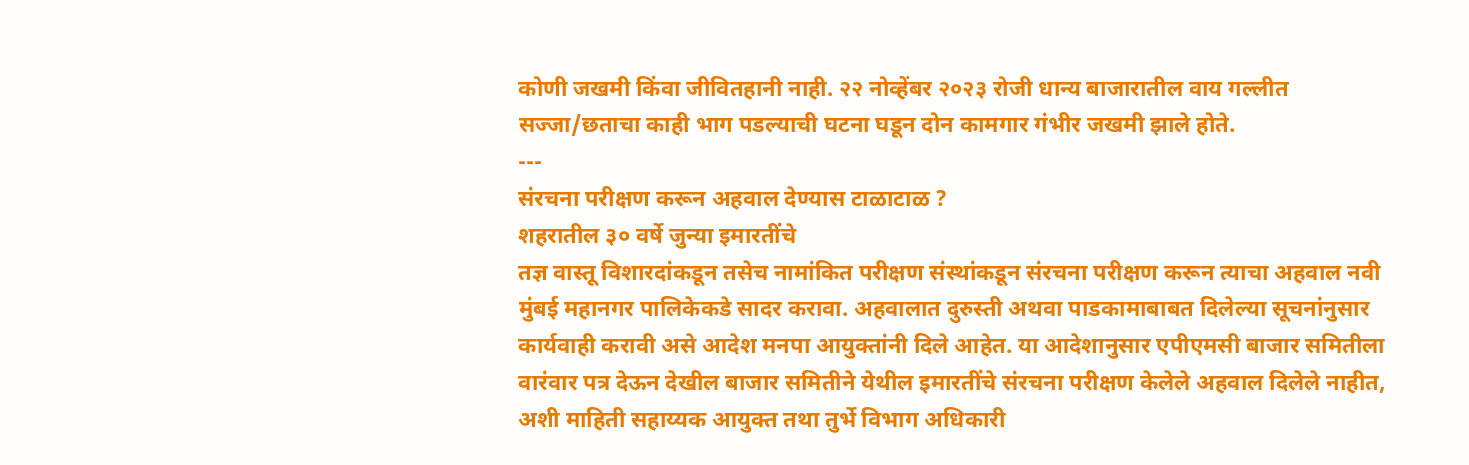कोणी जखमी किंवा जीवितहानी नाही. २२ नोव्हेंबर २०२३ रोजी धान्य बाजारातील वाय गल्लीत सज्जा/छताचा काही भाग पडल्याची घटना घडून दोन कामगार गंभीर जखमी झाले होते.
---
संरचना परीक्षण करून अहवाल देण्यास टाळाटाळ ?
शहरातील ३० वर्षे जुन्या इमारतींचे
तज्ञ वास्तू विशारदांकडून तसेच नामांकित परीक्षण संस्थांकडून संरचना परीक्षण करून त्याचा अहवाल नवी मुंबई महानगर पालिकेकडे सादर करावा. अहवालात दुरुस्ती अथवा पाडकामाबाबत दिलेल्या सूचनांनुसार कार्यवाही करावी असे आदेश मनपा आयुक्तांनी दिले आहेत. या आदेशानुसार एपीएमसी बाजार समितीला वारंवार पत्र देऊन देखील बाजार समितीने येथील इमारतींचे संरचना परीक्षण केलेले अहवाल दिलेले नाहीत, अशी माहिती सहाय्यक आयुक्त तथा तुर्भे विभाग अधिकारी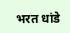भरत धांडे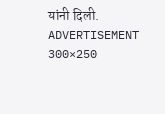यांनी दिली.
ADVERTISEMENT 300×250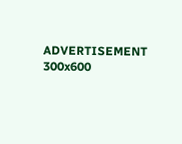ADVERTISEMENT 300x600